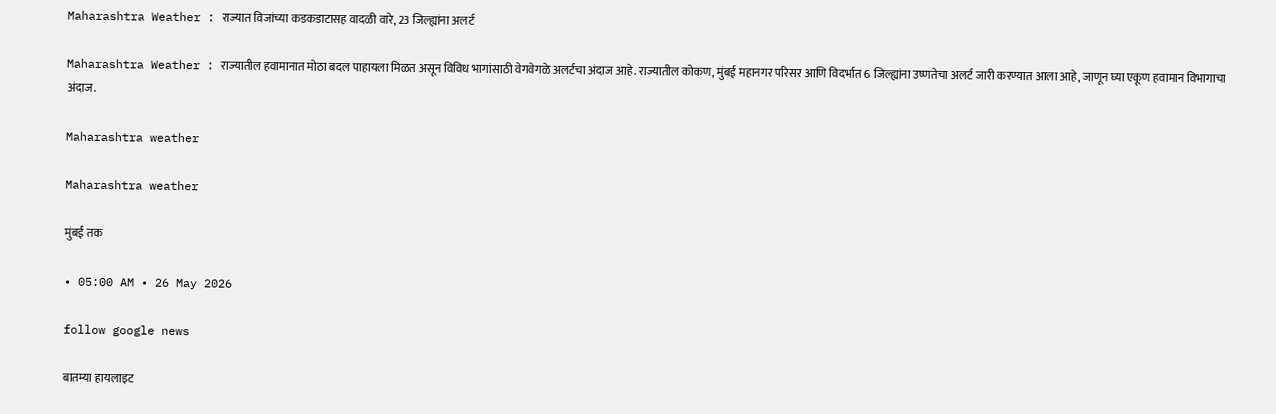Maharashtra Weather : राज्यात विजांच्या कडकडाटासह वादळी वारे, 23 जिल्ह्यांना अलर्ट

Maharashtra Weather : राज्यातील हवामानात मोठा बदल पाहायला मिळत असून विविध भागांसाठी वेगवेगळे अलर्टचा अंदाज आहे. राज्यातील कोकण, मुंबई महानगर परिसर आणि विदर्भात 6 जिल्ह्यांना उष्णतेचा अलर्ट जारी करण्यात आला आहे, जाणून घ्या एकूण हवामान विभागाचा अंदाज.

Maharashtra weather

Maharashtra weather

मुंबई तक

• 05:00 AM • 26 May 2026

follow google news

बातम्या हायलाइट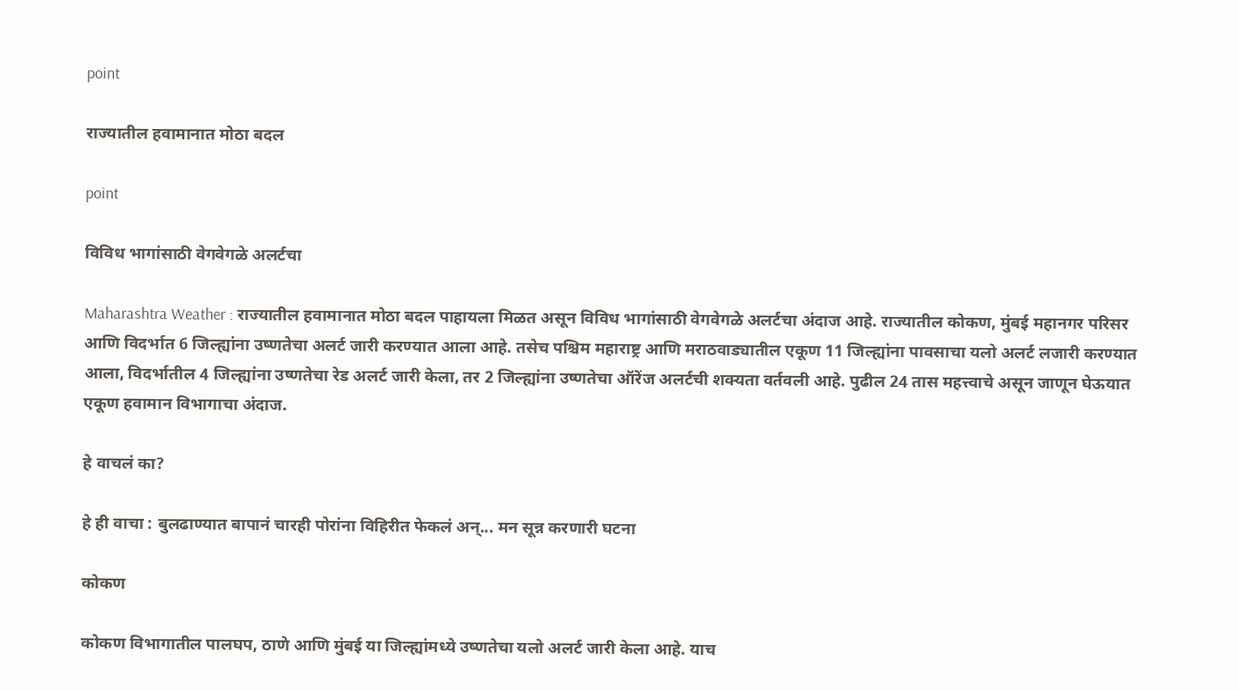point

राज्यातील हवामानात मोठा बदल

point

विविध भागांसाठी वेगवेगळे अलर्टचा

Maharashtra Weather : राज्यातील हवामानात मोठा बदल पाहायला मिळत असून विविध भागांसाठी वेगवेगळे अलर्टचा अंदाज आहे. राज्यातील कोकण, मुंबई महानगर परिसर आणि विदर्भात 6 जिल्ह्यांना उष्णतेचा अलर्ट जारी करण्यात आला आहे. तसेच पश्चिम महाराष्ट्र आणि मराठवाड्यातील एकूण 11 जिल्ह्यांना पावसाचा यलो अलर्ट लजारी करण्यात आला, विदर्भातील 4 जिल्ह्यांना उष्णतेचा रेड अलर्ट जारी केला, तर 2 जिल्ह्यांना उष्णतेचा ऑरेंज अलर्टची शक्यता वर्तवली आहे. पुढील 24 तास महत्त्वाचे असून जाणून घेऊयात एकूण हवामान विभागाचा अंदाज.

हे वाचलं का?

हे ही वाचा : बुलढाण्यात बापानं चारही पोरांना विहिरीत फेकलं अन्... मन सून्न करणारी घटना

कोकण

कोकण विभागातील पालघप, ठाणे आणि मुंबई या जिल्ह्यांमध्ये उष्णतेचा यलो अलर्ट जारी केला आहे. याच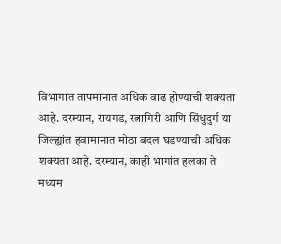विभागात तापमानात अधिक वाढ होण्याची शक्यता आहे. दरम्यान, रायगड, रत्नागिरी आणि सिंधुदुर्ग या जिल्ह्यांत हवामानात मोठा बदल घडण्याची अधिक शक्यता आहे. दरम्यान, काही भागांत हलका ते मध्यम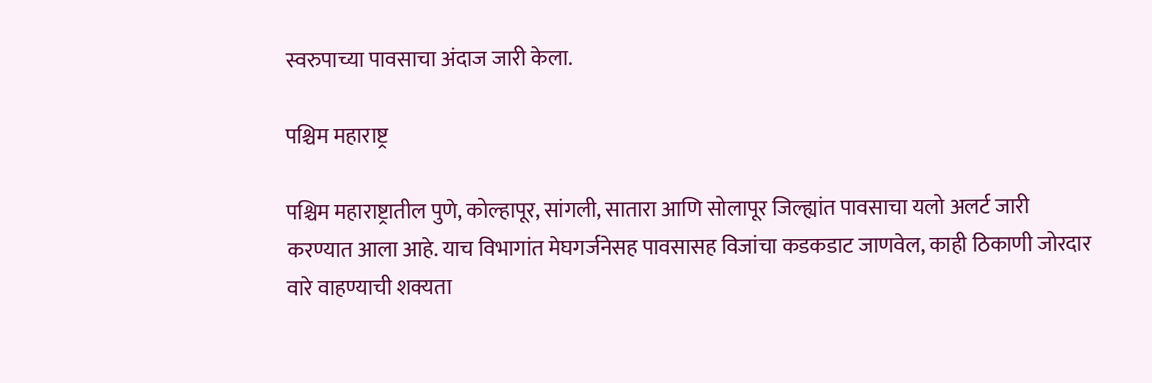स्वरुपाच्या पावसाचा अंदाज जारी केला.

पश्चिम महाराष्ट्र

पश्चिम महाराष्ट्रातील पुणे, कोल्हापूर, सांगली, सातारा आणि सोलापूर जिल्ह्यांत पावसाचा यलो अलर्ट जारी करण्यात आला आहे. याच विभागांत मेघगर्जनेसह पावसासह विजांचा कडकडाट जाणवेल, काही ठिकाणी जोरदार वारे वाहण्याची शक्यता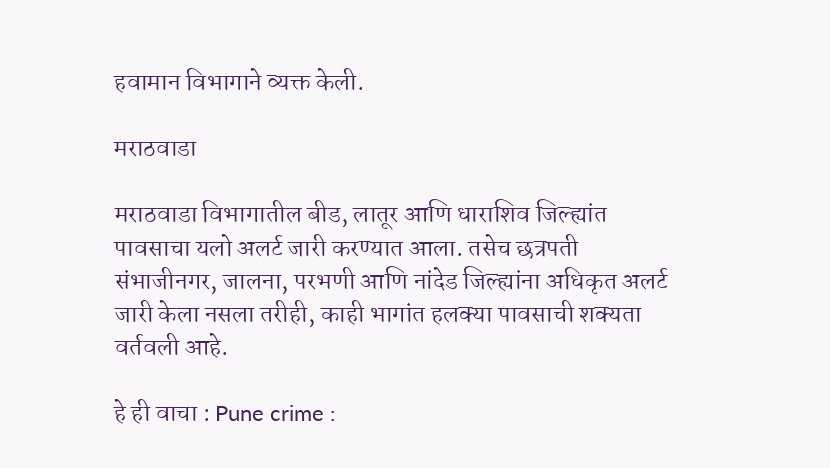हवामान विभागाने व्यक्त केली.

मराठवाडा

मराठवाडा विभागातील बीड, लातूर आणि धाराशिव जिल्ह्यांत पावसाचा यलो अलर्ट जारी करण्यात आला. तसेच छत्रपती संभाजीनगर, जालना, परभणी आणि नांदेड जिल्ह्यांना अधिकृत अलर्ट जारी केला नसला तरीही, काही भागांत हलक्या पावसाची शक्यता वर्तवली आहे.

हे ही वाचा : Pune crime :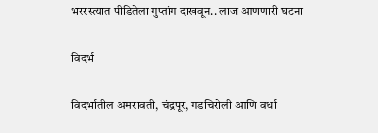भररस्त्यात पीडितेला गुप्तांग दाखवून.. लाज आणणारी घटना

विदर्भ

विदर्भातील अमरावती, चंद्रपूर, गडचिरोली आणि वर्धा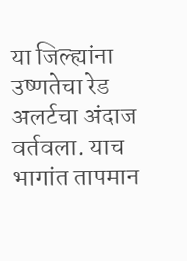या जिल्ह्यांना उष्णतेचा रेड अलर्टचा अंदाज वर्तवला. याच भागांत तापमान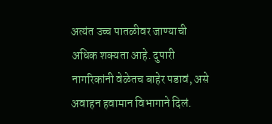अत्यंत उच्च पातळीवर जाण्याची अधिक शक्यता आहे. दुपारी नागरिकांनी वेळेतच बाहेर पडावं, असे अवाहन हवामान विभागाने दिलं.